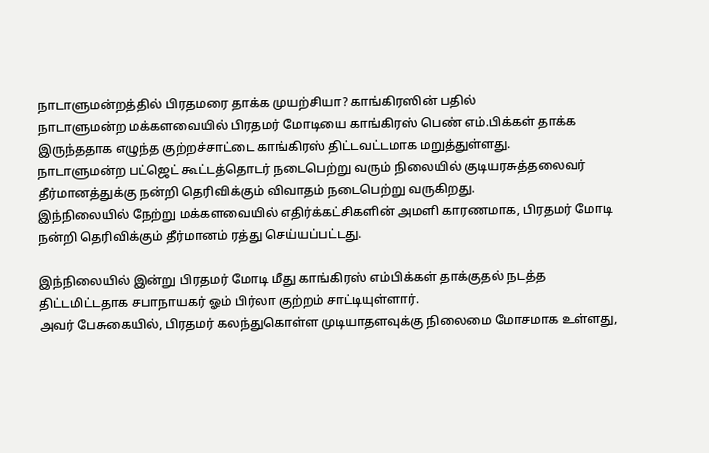நாடாளுமன்றத்தில் பிரதமரை தாக்க முயற்சியா? காங்கிரஸின் பதில்
நாடாளுமன்ற மக்களவையில் பிரதமர் மோடியை காங்கிரஸ் பெண் எம்.பிக்கள் தாக்க இருந்ததாக எழுந்த குற்றச்சாட்டை காங்கிரஸ் திட்டவட்டமாக மறுத்துள்ளது.
நாடாளுமன்ற பட்ஜெட் கூட்டத்தொடர் நடைபெற்று வரும் நிலையில் குடியரசுத்தலைவர் தீர்மானத்துக்கு நன்றி தெரிவிக்கும் விவாதம் நடைபெற்று வருகிறது.
இந்நிலையில் நேற்று மக்களவையில் எதிர்க்கட்சிகளின் அமளி காரணமாக, பிரதமர் மோடி நன்றி தெரிவிக்கும் தீர்மானம் ரத்து செய்யப்பட்டது.

இந்நிலையில் இன்று பிரதமர் மோடி மீது காங்கிரஸ் எம்பிக்கள் தாக்குதல் நடத்த திட்டமிட்டதாக சபாநாயகர் ஓம் பிர்லா குற்றம் சாட்டியுள்ளார்.
அவர் பேசுகையில், பிரதமர் கலந்துகொள்ள முடியாதளவுக்கு நிலைமை மோசமாக உள்ளது,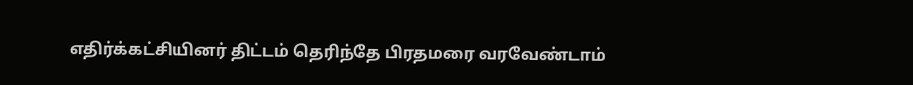எதிர்க்கட்சியினர் திட்டம் தெரிந்தே பிரதமரை வரவேண்டாம்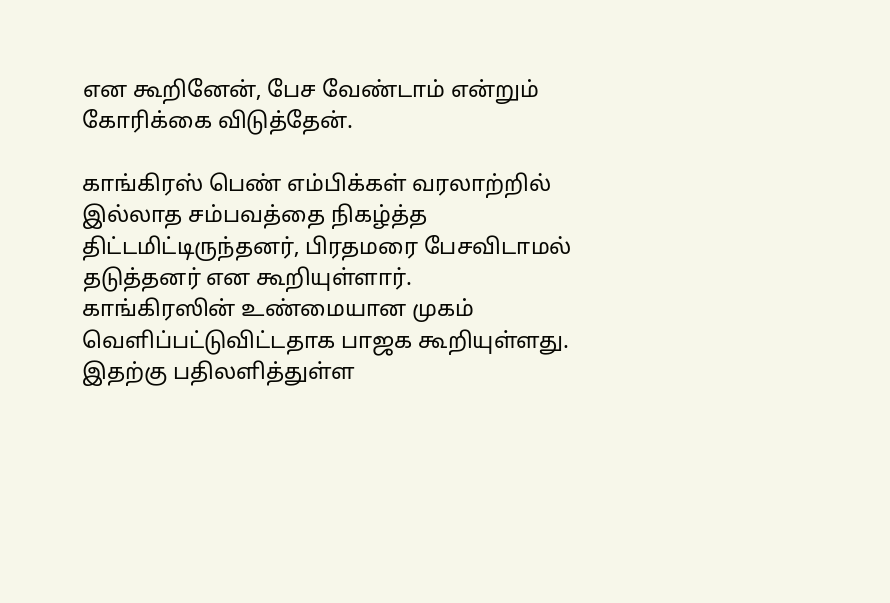என கூறினேன், பேச வேண்டாம் என்றும் கோரிக்கை விடுத்தேன்.

காங்கிரஸ் பெண் எம்பிக்கள் வரலாற்றில் இல்லாத சம்பவத்தை நிகழ்த்த திட்டமிட்டிருந்தனர், பிரதமரை பேசவிடாமல் தடுத்தனர் என கூறியுள்ளார்.
காங்கிரஸின் உண்மையான முகம் வெளிப்பட்டுவிட்டதாக பாஜக கூறியுள்ளது.
இதற்கு பதிலளித்துள்ள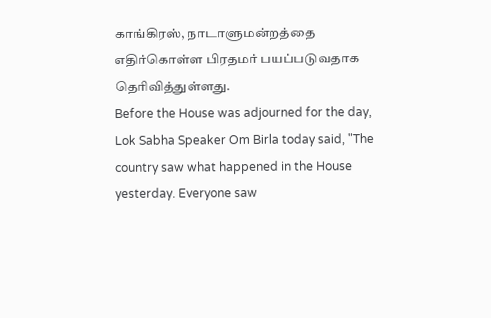காங்கிரஸ், நாடாளுமன்றத்தை எதிர்கொள்ள பிரதமர் பயப்படுவதாக தெரிவித்துள்ளது.
Before the House was adjourned for the day, Lok Sabha Speaker Om Birla today said, "The country saw what happened in the House yesterday. Everyone saw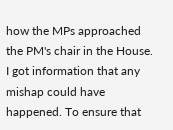how the MPs approached the PM's chair in the House. I got information that any mishap could have happened. To ensure that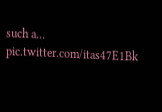such a… pic.twitter.com/itas47E1Bk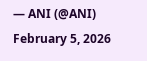— ANI (@ANI) February 5, 2026